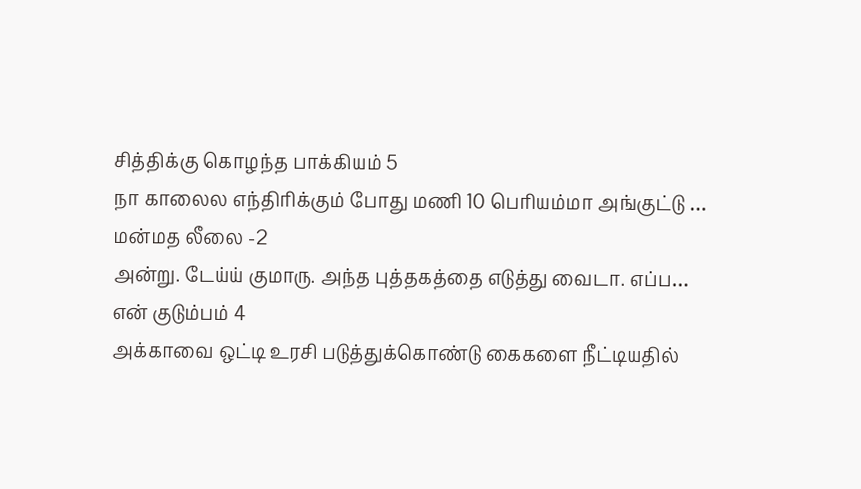சித்திக்கு கொழந்த பாக்கியம் 5
நா காலைல எந்திரிக்கும் போது மணி 10 பெரியம்மா அங்குட்டு …
மன்மத லீலை -2
அன்று. டேய்ய் குமாரு. அந்த புத்தகத்தை எடுத்து வைடா. எப்ப…
என் குடும்பம் 4
அக்காவை ஒட்டி உரசி படுத்துக்கொண்டு கைகளை நீட்டியதில்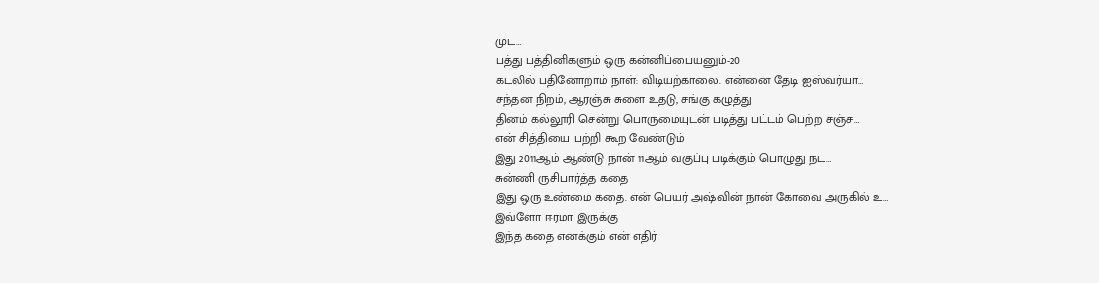முட…
பத்து பத்தினிகளும் ஒரு கன்னிப்பையனும்-20
கடலில் பதினோறாம் நாள்: விடியற்காலை. என்னை தேடி ஐஸ்வர்யா…
சந்தன நிறம், ஆரஞ்சு சுளை உதடு, சங்கு கழுத்து
தினம் கல்லூரி சென்று பொருமையுடன் படித்து பட்டம் பெற்ற சஞ்ச…
என் சித்தியை பற்றி கூற வேண்டும்
இது 2011ஆம் ஆண்டு நான் 11ஆம் வகுப்பு படிக்கும் பொழுது நட…
சுன்ணி ருசிபார்த்த கதை
இது ஒரு உண்மை கதை. என் பெயர் அஷ்வின் நான் கோவை அருகில் உ…
இவ்ளோ ஈரமா இருக்கு
இந்த கதை எனக்கும் என் எதிர்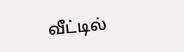வீட்டில்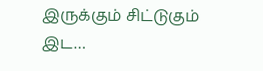இருக்கும் சிட்டுகும் இட…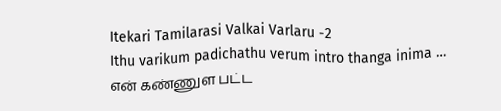Itekari Tamilarasi Valkai Varlaru -2
Ithu varikum padichathu verum intro thanga inima …
என் கண்ணுள பட்ட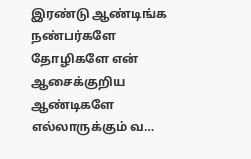இரண்டு ஆண்டிங்க
நண்பர்களே தோழிகளே என் ஆசைக்குறிய ஆண்டிகளே எல்லாருக்கும் வ…